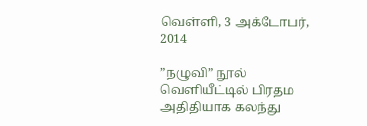வெள்ளி, 3 அக்டோபர், 2014

”நழுவி” நூல் வெளியீட்டில் பிரதம அதிதியாக கலந்து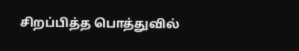சிறப்பித்த பொத்துவில்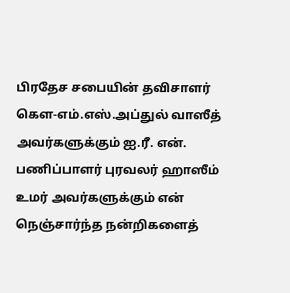பிரதேச சபையின் தவிசாளர் கௌ-எம்.எஸ்.அப்துல் வாஸீத் அவர்களுக்கும் ஐ.ரீ. என். பணிப்பாளர் புரவலர் ஹாஸீம் உமர் அவர்களுக்கும் என் நெஞ்சார்ந்த நன்றிகளைத்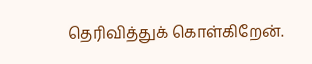தெரிவித்துக் கொள்கிறேன்.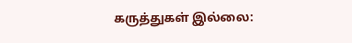கருத்துகள் இல்லை: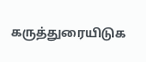கருத்துரையிடுக